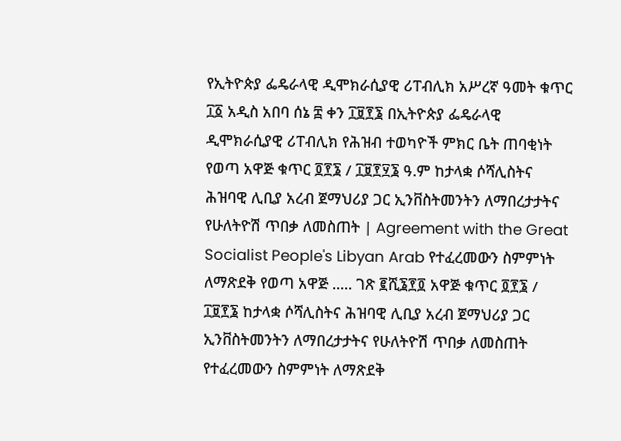የኢትዮጵያ ፌዴራላዊ ዲሞክራሲያዊ ሪፐብሊክ አሥረኛ ዓመት ቁጥር ፲፩ አዲስ አበባ ሰኔ ፰ ቀን ፲፱፻፮ በኢትዮጵያ ፌዴራላዊ ዲሞክራሲያዊ ሪፐብሊክ የሕዝብ ተወካዮች ምክር ቤት ጠባቂነት የወጣ አዋጅ ቁጥር ፬፻፮ / ፲፱፻፶፮ ዓ.ም ከታላቋ ሶሻሊስትና ሕዝባዊ ሊቢያ አረብ ጀማህሪያ ጋር ኢንቨስትመንትን ለማበረታታትና የሁለትዮሽ ጥበቃ ለመስጠት | Agreement with the Great Socialist People's Libyan Arab የተፈረመውን ስምምነት ለማጽደቅ የወጣ አዋጅ ..... ገጽ ፪ሺ፮፻፬ አዋጅ ቁጥር ፬፻፮ / ፲፱፻፮ ከታላቋ ሶሻሊስትና ሕዝባዊ ሊቢያ አረብ ጀማህሪያ ጋር ኢንቨስትመንትን ለማበረታታትና የሁለትዮሽ ጥበቃ ለመስጠት የተፈረመውን ስምምነት ለማጽደቅ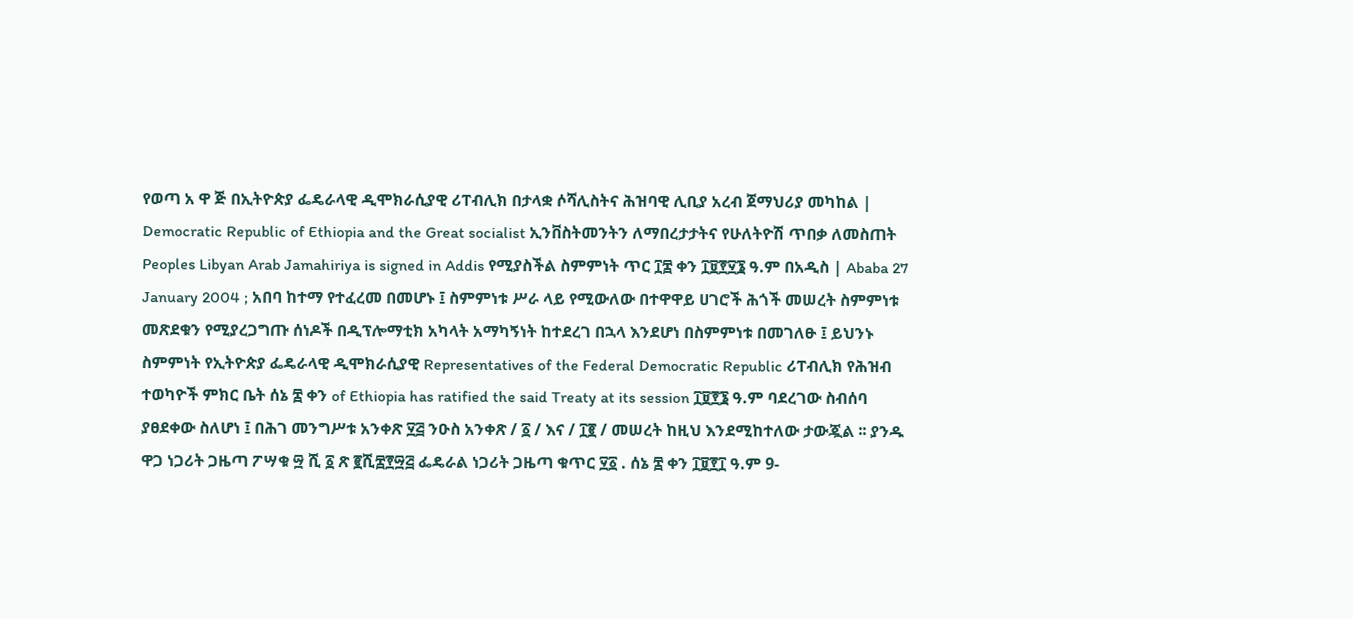የወጣ አ ዋ ጅ በኢትዮጵያ ፌዴራላዊ ዲሞክራሲያዊ ሪፐብሊክ በታላቋ ሶሻሊስትና ሕዝባዊ ሊቢያ አረብ ጀማህሪያ መካከል | Democratic Republic of Ethiopia and the Great socialist ኢንቨስትመንትን ለማበረታታትና የሁለትዮሽ ጥበቃ ለመስጠት Peoples Libyan Arab Jamahiriya is signed in Addis የሚያስችል ስምምነት ጥር ፲፰ ቀን ፲፱፻፶፮ ዓ.ም በአዲስ | Ababa 27 January 2004 ; አበባ ከተማ የተፈረመ በመሆኑ ፤ ስምምነቱ ሥራ ላይ የሚውለው በተዋዋይ ሀገሮች ሕጎች መሠረት ስምምነቱ መጽደቁን የሚያረጋግጡ ሰነዶች በዲፕሎማቲክ አካላት አማካኝነት ከተደረገ በኋላ እንደሆነ በስምምነቱ በመገለፁ ፤ ይህንኑ ስምምነት የኢትዮጵያ ፌዴራላዊ ዲሞክራሲያዊ Representatives of the Federal Democratic Republic ሪፐብሊክ የሕዝብ ተወካዮች ምክር ቤት ሰኔ ፰ ቀን of Ethiopia has ratified the said Treaty at its session ፲፱፻፮ ዓ.ም ባደረገው ስብሰባ ያፀደቀው ስለሆነ ፤ በሕገ መንግሥቱ አንቀጽ ፶፭ ንዑስ አንቀጽ / ፩ / እና / ፲፪ / መሠረት ከዚህ እንደሚከተለው ታውጇል ፡፡ ያንዱ ዋጋ ነጋሪት ጋዜጣ ፖሣቁ ፵ ሺ ፩ ጽ ፪ሺ፰፻፵፭ ፌዴራል ነጋሪት ጋዜጣ ቁጥር ፶፩ . ሰኔ ፰ ቀን ፲፱፻፲ ዓ.ም 9-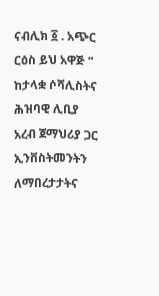ናብሊክ ፩ . አጭር ርዕስ ይህ አዋጅ “ ከታላቋ ሶሻሊስትና ሕዝባዊ ሊቢያ አረብ ጀማህሪያ ጋር ኢንቨስትመንትን ለማበረታታትና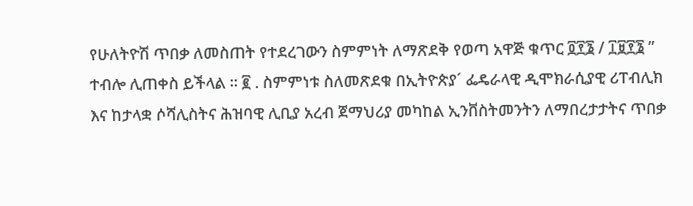የሁለትዮሽ ጥበቃ ለመስጠት የተደረገውን ስምምነት ለማጽደቅ የወጣ አዋጅ ቁጥር ፬፻፮ / ፲፱፻፮ ” ተብሎ ሊጠቀስ ይችላል ፡፡ ፪ . ስምምነቱ ስለመጽደቁ በኢትዮጵያ´ ፌዴራላዊ ዲሞክራሲያዊ ሪፐብሊክ እና ከታላቋ ሶሻሊስትና ሕዝባዊ ሊቢያ አረብ ጀማህሪያ መካከል ኢንቨስትመንትን ለማበረታታትና ጥበቃ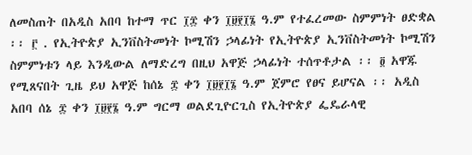ለመስጠት በአዲስ አበባ ከተማ ጥር ፲፰ ቀን ፲፱፻፲፮ ዓ.ም የተፈረመው ስምምነት ፀድቋል ፡፡ ፫ . የኢትዮጵያ ኢንቨስትመነት ኮሚሽን ኃላፊነት የኢትዮጵያ ኢንቨስትመነት ኮሚሽን ስምምነቱን ላይ እንዲውል ለማድረግ በዚህ አዋጅ ኃላፊነት ተሰጥቶታል ፡፡ ፬ አዋጁ የሚጸናበት ጊዜ ይህ አዋጅ ከሰኔ ፰ ቀን ፲፱፻፲፮ ዓ.ም ጀምሮ የፀና ይሆናል ፡፡ አዲስ አበባ ሰኔ ፰ ቀን ፲፱፻፮ ዓ.ም ግርማ ወልደጊዮርጊስ የኢትዮጵያ ፌዴራላዊ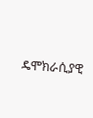ዴሞክራሲያዊ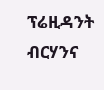ፕሬዚዳንት ብርሃንና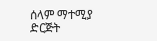ሰላም ማተሚያ ድርጅት